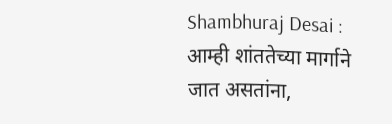Shambhuraj Desai : आम्ही शांततेच्या मार्गाने जात असतांना,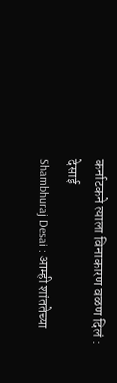कर्नाटकने त्याला विनाकारण वळण दिलं : देसाई
Shambhuraj Desai : आम्ही शांततेच्या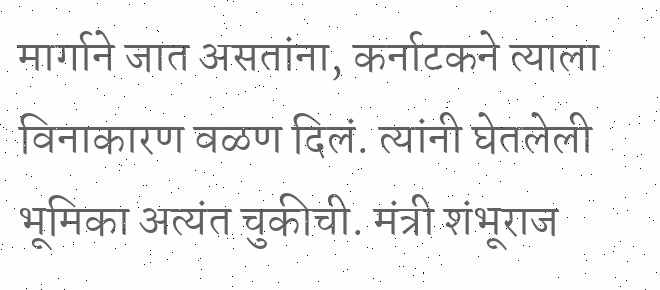मार्गाने जात असतांना, कर्नाटकने त्याला विनाकारण वळण दिलं. त्यांनी घेतलेली भूमिका अत्यंत चुकीची. मंत्री शंभूराज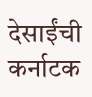देसाईंची कर्नाटक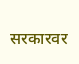सरकारवर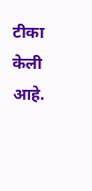टीका केली आहे.